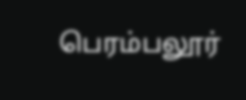பெரம்பலூர்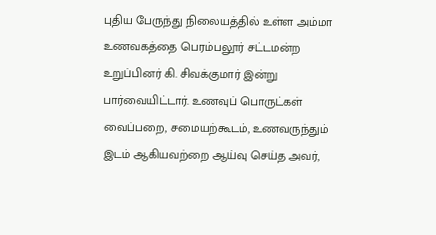புதிய பேருந்து நிலையத்தில் உள்ள அம்மா உணவகத்தை பெரம்பலூர் சட்டமன்ற உறுப்பினர் கி. சிவக்குமார் இன்று பார்வையிட்டார். உணவுப் பொருட்கள் வைப்பறை, சமையற்கூடம், உணவருந்தும் இடம் ஆகியவற்றை ஆய்வு செய்த அவர்,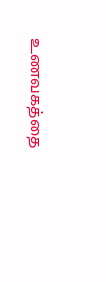உணவகத்தை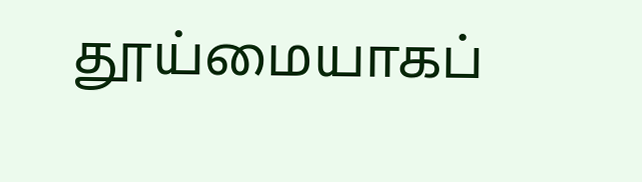தூய்மையாகப்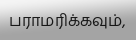பராமரிக்கவும்,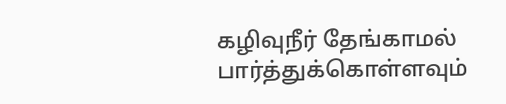கழிவுநீர் தேங்காமல் பார்த்துக்கொள்ளவும்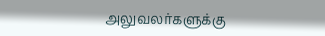அலுவலர்களுக்கு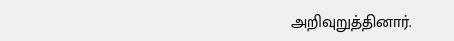அறிவுறுத்தினார்.